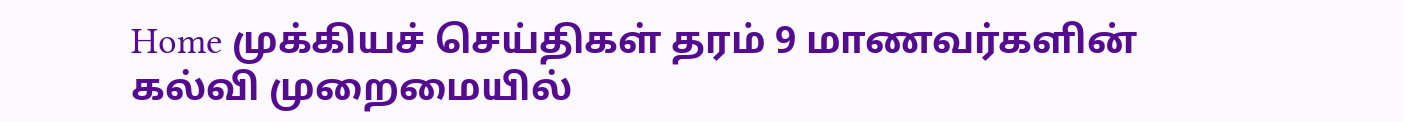Home முக்கியச் செய்திகள் தரம் 9 மாணவர்களின் கல்வி முறைமையில்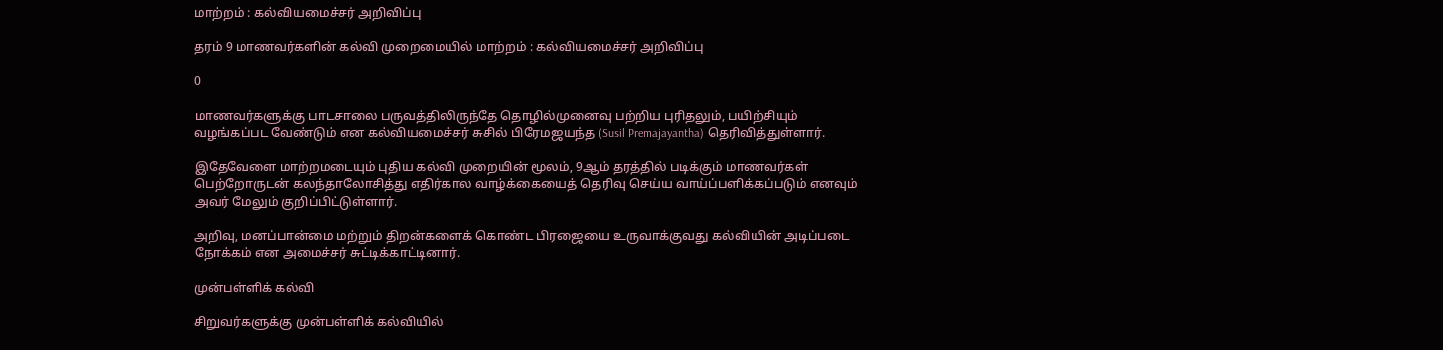மாற்றம் : கல்வியமைச்சர் அறிவிப்பு

தரம் 9 மாணவர்களின் கல்வி முறைமையில் மாற்றம் : கல்வியமைச்சர் அறிவிப்பு

0

மாணவர்களுக்கு பாடசாலை பருவத்திலிருந்தே தொழில்முனைவு பற்றிய புரிதலும், பயிற்சியும் வழங்கப்பட வேண்டும் என கல்வியமைச்சர் சுசில் பிரேமஜயந்த (Susil Premajayantha) தெரிவித்துள்ளார்.

இதேவேளை மாற்றமடையும் புதிய கல்வி முறையின் மூலம், 9ஆம் தரத்தில் படிக்கும் மாணவர்கள் பெற்றோருடன் கலந்தாலோசித்து எதிர்கால வாழ்க்கையைத் தெரிவு செய்ய வாய்ப்பளிக்கப்படும் எனவும் அவர் மேலும் குறிப்பிட்டுள்ளார்.

அறிவு, மனப்பான்மை மற்றும் திறன்களைக் கொண்ட பிரஜையை உருவாக்குவது கல்வியின் அடிப்படை நோக்கம் என அமைச்சர் சுட்டிக்காட்டினார்.

முன்பள்ளிக் கல்வி

சிறுவர்களுக்கு முன்பள்ளிக் கல்வியில்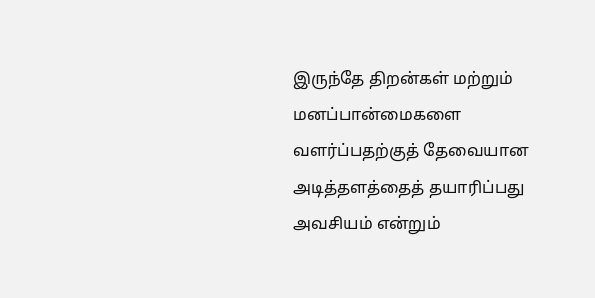இருந்தே திறன்கள் மற்றும் மனப்பான்மைகளை வளர்ப்பதற்குத் தேவையான அடித்தளத்தைத் தயாரிப்பது அவசியம் என்றும்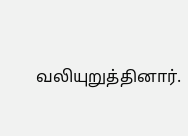வலியுறுத்தினார்.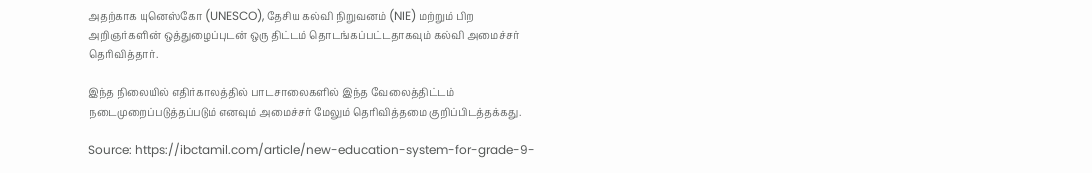அதற்காக யுனெஸ்கோ (UNESCO), தேசிய கல்வி நிறுவனம் (NIE) மற்றும் பிற அறிஞர்களின் ஒத்துழைப்புடன் ஒரு திட்டம் தொடங்கப்பட்டதாகவும் கல்வி அமைச்சர் தெரிவித்தார்.

இந்த நிலையில் எதிர்காலத்தில் பாடசாலைகளில் இந்த வேலைத்திட்டம் நடைமுறைப்படுத்தப்படும் எனவும் அமைச்சர் மேலும் தெரிவித்தமை குறிப்பிடத்தக்கது.

Source: https://ibctamil.com/article/new-education-system-for-grade-9-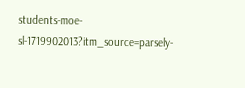students-moe-sl-1719902013?itm_source=parsely-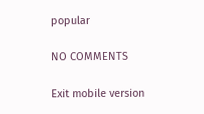popular

NO COMMENTS

Exit mobile version